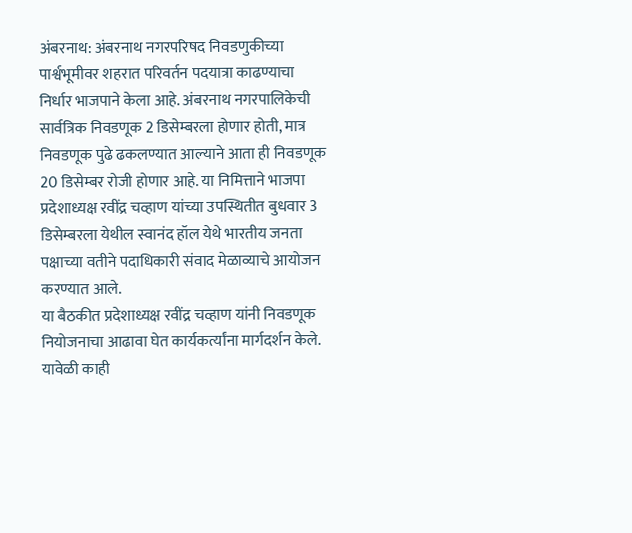अंबरनाथ: अंबरनाथ नगरपरिषद निवडणुकीच्या पार्श्वभूमीवर शहरात परिवर्तन पदयात्रा काढण्याचा निर्धार भाजपाने केला आहे. अंबरनाथ नगरपालिकेची सार्वत्रिक निवडणूक 2 डिसेम्बरला होणार होती, मात्र निवडणूक पुढे ढकलण्यात आल्याने आता ही निवडणूक 20 डिसेम्बर रोजी होणार आहे. या निमित्ताने भाजपा प्रदेशाध्यक्ष रवींद्र चव्हाण यांच्या उपस्थितीत बुधवार 3 डिसेम्बरला येथील स्वानंद हॉल येथे भारतीय जनता पक्षाच्या वतीने पदाधिकारी संवाद मेळाव्याचे आयोजन करण्यात आले.
या बैठकीत प्रदेशाध्यक्ष रवींद्र चव्हाण यांनी निवडणूक नियोजनाचा आढावा घेत कार्यकर्त्यांना मार्गदर्शन केले. यावेळी काही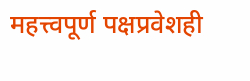महत्त्वपूर्ण पक्षप्रवेशही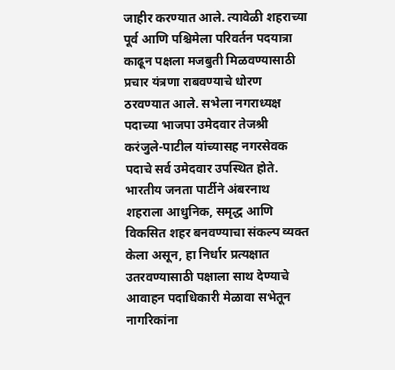जाहीर करण्यात आले. त्यावेळी शहराच्या पूर्व आणि पश्चिमेला परिवर्तन पदयात्रा काढून पक्षला मजबुती मिळवण्यासाठी प्रचार यंत्रणा राबवण्याचे धोरण ठरवण्यात आले. सभेला नगराध्यक्ष पदाच्या भाजपा उमेदवार तेजश्री करंजुले-पाटील यांच्यासह नगरसेवक पदाचे सर्व उमेदवार उपस्थित होते.
भारतीय जनता पार्टीने अंबरनाथ शहराला आधुनिक, समृद्ध आणि विकसित शहर बनवण्याचा संकल्प व्यक्त केला असून, हा निर्धार प्रत्यक्षात उतरवण्यासाठी पक्षाला साथ देण्याचे आवाहन पदाधिकारी मेळावा सभेतून नागरिकांना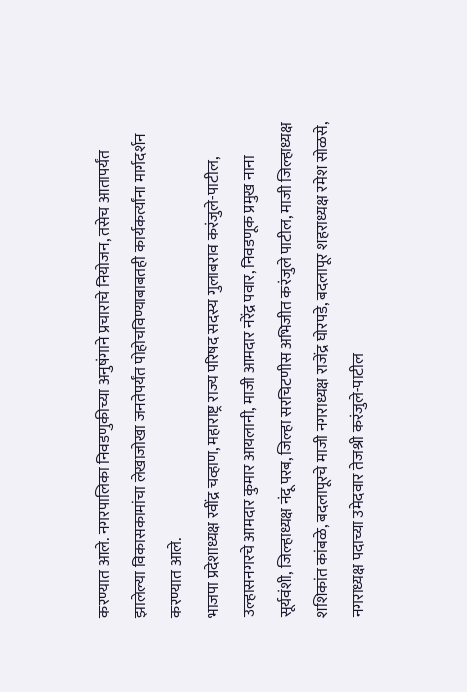करण्यात आले. नगरपालिका निवडणुकीच्या अनुषंगाने प्रचाराचे नियोजन, तसेच आतापर्यंत झालेल्या विकासकामांचा लेखाजोखा जनतेपर्यंत पोहोचविण्याबाबतही कार्यकर्त्यांना मार्गदर्शन करण्यात आले.
भाजपा प्रदेशाध्यक्ष रवींद्र चव्हाण, महाराष्ट्र राज्य परिषद सदस्य गुलाबराव करंजुले-पाटील, उल्हासनगरचे आमदार कुमार आयलानी, माजी आमदार नरेंद्र पवार, निवडणूक प्रमुख नाना सूर्यवंशी, जिल्हाध्यक्ष नंदू परब, जिल्हा सरचिटणीस अभिजीत करंजुले पाटील, माजी जिल्हाध्यक्ष शशिकांत कांबळे, बदलापूरचे माजी नगराध्यक्ष राजेंद्र घोरपडे, बदलापूर शहराध्यक्ष रमेश सोळसे, नगराध्यक्ष पदाच्या उमेदवार तेजश्री करंजुले-पाटील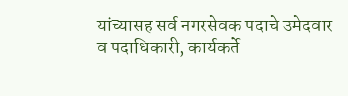यांच्यासह सर्व नगरसेवक पदाचे उमेदवार व पदाधिकारी, कार्यकर्ते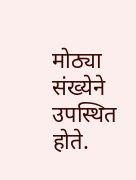मोठ्या संख्येने उपस्थित होते.